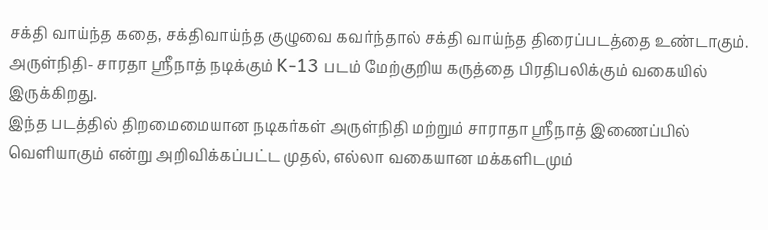சக்தி வாய்ந்த கதை, சக்திவாய்ந்த குழுவை கவர்ந்தால் சக்தி வாய்ந்த திரைப்படத்தை உண்டாகும். அருள்நிதி- சாரதா ஸ்ரீநாத் நடிக்கும் K-13 படம் மேற்குறிய கருத்தை பிரதிபலிக்கும் வகையில் இருக்கிறது.
இந்த படத்தில் திறமைமையான நடிகர்கள் அருள்நிதி மற்றும் சாராதா ஸ்ரீநாத் இணைப்பில் வெளியாகும் என்று அறிவிக்கப்பட்ட முதல், எல்லா வகையான மக்களிடமும்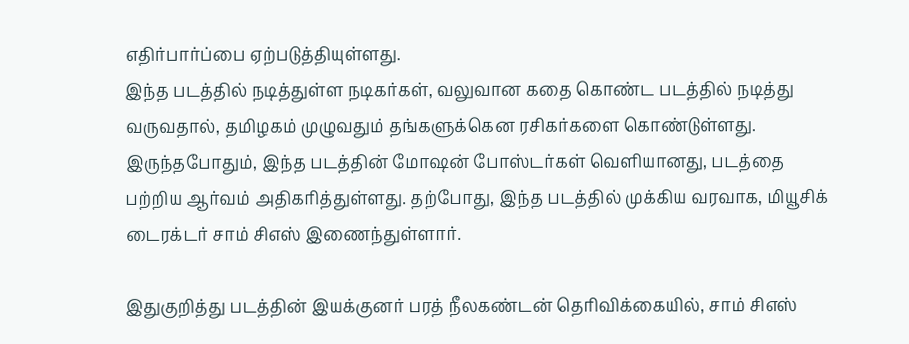எதிர்பார்ப்பை ஏற்படுத்தியுள்ளது.
இந்த படத்தில் நடித்துள்ள நடிகர்கள், வலுவான கதை கொண்ட படத்தில் நடித்து வருவதால், தமிழகம் முழுவதும் தங்களுக்கென ரசிகர்களை கொண்டுள்ளது. இருந்தபோதும், இந்த படத்தின் மோஷன் போஸ்டர்கள் வெளியானது, படத்தை பற்றிய ஆர்வம் அதிகரித்துள்ளது. தற்போது, இந்த படத்தில் முக்கிய வரவாக, மியூசிக் டைரக்டர் சாம் சிஎஸ் இணைந்துள்ளார்.

இதுகுறித்து படத்தின் இயக்குனர் பரத் நீலகண்டன் தெரிவிக்கையில், சாம் சிஎஸ்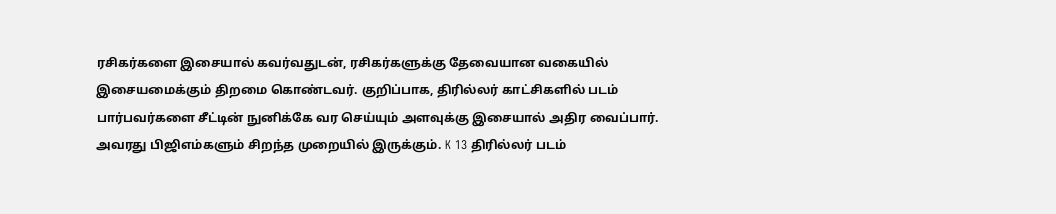ரசிகர்களை இசையால் கவர்வதுடன், ரசிகர்களுக்கு தேவையான வகையில் இசையமைக்கும் திறமை கொண்டவர். குறிப்பாக, திரில்லர் காட்சிகளில் படம் பார்பவர்களை சீட்டின் நுனிக்கே வர செய்யும் அளவுக்கு இசையால் அதிர வைப்பார். அவரது பிஜிஎம்களும் சிறந்த முறையில் இருக்கும். K 13 திரில்லர் படம்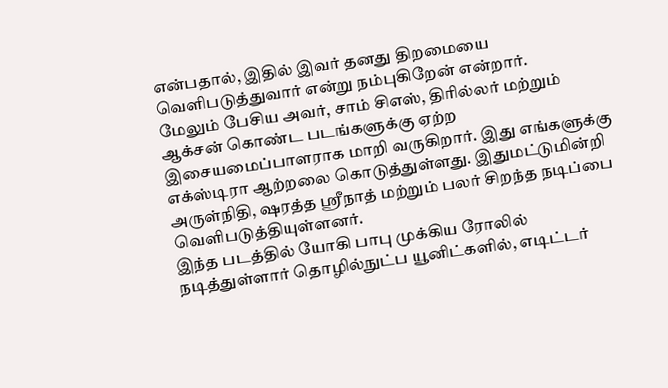என்பதால், இதில் இவர் தனது திறமையை வெளிபடுத்துவார் என்று நம்புகிறேன் என்றார்.
மேலும் பேசிய அவர், சாம் சிஎஸ், திரில்லர் மற்றும் ஆக்சன் கொண்ட படங்களுக்கு ஏற்ற இசையமைப்பாளராக மாறி வருகிறார். இது எங்களுக்கு எக்ஸ்டிரா ஆற்றலை கொடுத்துள்ளது. இதுமட்டுமின்றி அருள்நிதி, ஷரத்த ஸ்ரீநாத் மற்றும் பலர் சிறந்த நடிப்பை வெளிபடுத்தியுள்ளனர்.
இந்த படத்தில் யோகி பாபு முக்கிய ரோலில் நடித்துள்ளார் தொழில்நுட்ப யூனிட்களில், எடிட்டர்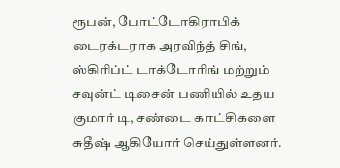ரூபன், போட்டோகிராபிக் டைரக்டராக அரவிந்த் சிங், ஸ்கிரிப்ட் டாக்டோரிங் மற்றும் சவுன்ட் டிசைன் பணியில் உதய குமார் டி, சண்டை காட்சிகளை சுதீஷ் ஆகியோர் செய்துள்ளனர்.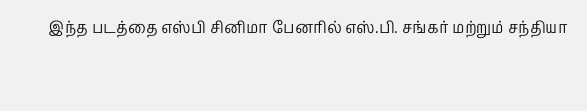இந்த படத்தை எஸ்பி சினிமா பேனரில் எஸ்.பி. சங்கர் மற்றும் சந்தியா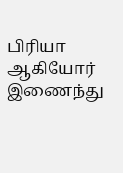பிரியா ஆகியோர் இணைந்து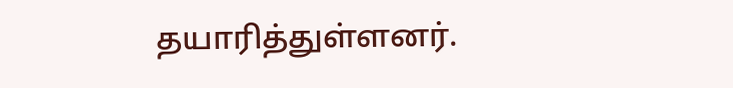தயாரித்துள்ளனர்.